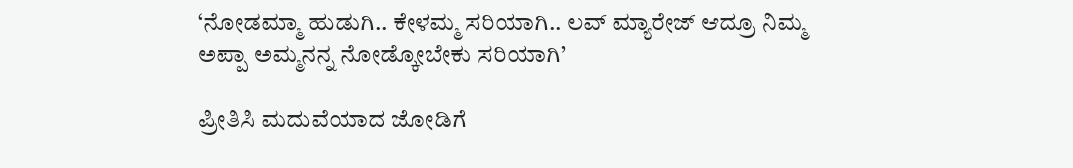‘ನೋಡಮ್ಮಾ ಹುಡುಗಿ.. ಕೇಳಮ್ಮ ಸರಿಯಾಗಿ.. ಲವ್ ಮ್ಯಾರೇಜ್ ಆದ್ರೂ ನಿಮ್ಮ ಅಪ್ಪಾ ಅಮ್ಮನನ್ನ ನೋಡ್ಕೋಬೇಕು ಸರಿಯಾಗಿ’

ಪ್ರೀತಿಸಿ ಮದುವೆಯಾದ ಜೋಡಿಗೆ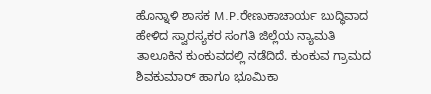ಹೊನ್ನಾಳಿ ಶಾಸಕ M.P.ರೇಣುಕಾಚಾರ್ಯ ಬುದ್ಧಿವಾದ ಹೇಳಿದ ಸ್ವಾರಸ್ಯಕರ ಸಂಗತಿ ಜಿಲ್ಲೆಯ ನ್ಯಾಮತಿ ತಾಲೂಕಿನ ಕುಂಕುವದಲ್ಲಿ ನಡೆದಿದೆ. ಕುಂಕುವ ಗ್ರಾಮದ ಶಿವಕುಮಾರ್ ಹಾಗೂ ಭೂಮಿಕಾ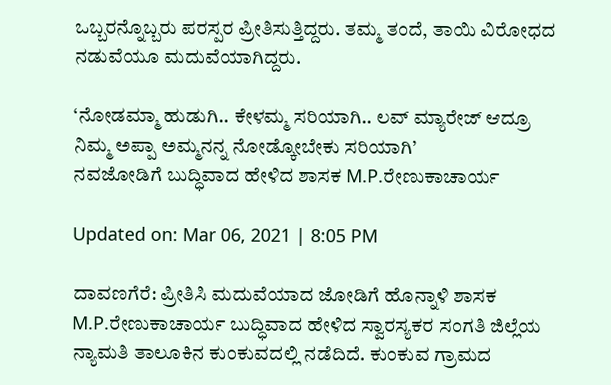ಒಬ್ಬರನ್ನೊಬ್ಬರು ಪರಸ್ಪರ ಪ್ರೀತಿಸುತ್ತಿದ್ದರು. ತಮ್ಮ ತಂದೆ, ತಾಯಿ ವಿರೋಧದ ನಡುವೆಯೂ ಮದುವೆಯಾಗಿದ್ದರು.

‘ನೋಡಮ್ಮಾ ಹುಡುಗಿ.. ಕೇಳಮ್ಮ ಸರಿಯಾಗಿ.. ಲವ್ ಮ್ಯಾರೇಜ್ ಆದ್ರೂ ನಿಮ್ಮ ಅಪ್ಪಾ ಅಮ್ಮನನ್ನ ನೋಡ್ಕೋಬೇಕು ಸರಿಯಾಗಿ’
ನವಜೋಡಿಗೆ ಬುದ್ಧಿವಾದ ಹೇಳಿದ ಶಾಸಕ M.P.ರೇಣುಕಾಚಾರ್ಯ

Updated on: Mar 06, 2021 | 8:05 PM

ದಾವಣಗೆರೆ: ಪ್ರೀತಿಸಿ ಮದುವೆಯಾದ ಜೋಡಿಗೆ ಹೊನ್ನಾಳಿ ಶಾಸಕ M.P.ರೇಣುಕಾಚಾರ್ಯ ಬುದ್ಧಿವಾದ ಹೇಳಿದ ಸ್ವಾರಸ್ಯಕರ ಸಂಗತಿ ಜಿಲ್ಲೆಯ ನ್ಯಾಮತಿ ತಾಲೂಕಿನ ಕುಂಕುವದಲ್ಲಿ ನಡೆದಿದೆ. ಕುಂಕುವ ಗ್ರಾಮದ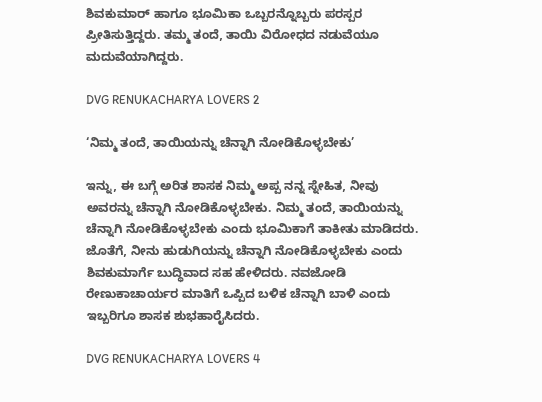ಶಿವಕುಮಾರ್ ಹಾಗೂ ಭೂಮಿಕಾ ಒಬ್ಬರನ್ನೊಬ್ಬರು ಪರಸ್ಪರ ಪ್ರೀತಿಸುತ್ತಿದ್ದರು. ತಮ್ಮ ತಂದೆ, ತಾಯಿ ವಿರೋಧದ ನಡುವೆಯೂ ಮದುವೆಯಾಗಿದ್ದರು.

DVG RENUKACHARYA LOVERS 2

‘ನಿಮ್ಮ ತಂದೆ, ತಾಯಿಯನ್ನು ಚೆನ್ನಾಗಿ ನೋಡಿಕೊಳ್ಳಬೇಕು’

ಇನ್ನು, ಈ ಬಗ್ಗೆ ಅರಿತ ಶಾಸಕ ನಿಮ್ಮ ಅಪ್ಪ ನನ್ನ ಸ್ನೇಹಿತ, ನೀವು ಅವರನ್ನು ಚೆನ್ನಾಗಿ ನೋಡಿಕೊಳ್ಳಬೇಕು. ನಿಮ್ಮ ತಂದೆ, ತಾಯಿಯನ್ನು ಚೆನ್ನಾಗಿ ನೋಡಿಕೊಳ್ಳಬೇಕು ಎಂದು ಭೂಮಿಕಾಗೆ ತಾಕೀತು ಮಾಡಿದರು. ಜೊತೆಗೆ, ನೀನು ಹುಡುಗಿಯನ್ನು ಚೆನ್ನಾಗಿ ನೋಡಿಕೊಳ್ಳಬೇಕು ಎಂದು ಶಿವಕುಮಾರ್ಗೆ ಬುದ್ಧಿವಾದ ಸಹ ಹೇಳಿದರು. ನವಜೋಡಿ ರೇಣುಕಾಚಾರ್ಯರ ಮಾತಿಗೆ ಒಪ್ಪಿದ ಬಳಿಕ ಚೆನ್ನಾಗಿ ಬಾಳಿ ಎಂದು ಇಬ್ಬರಿಗೂ ಶಾಸಕ ಶುಭಹಾರೈಸಿದರು.

DVG RENUKACHARYA LOVERS 4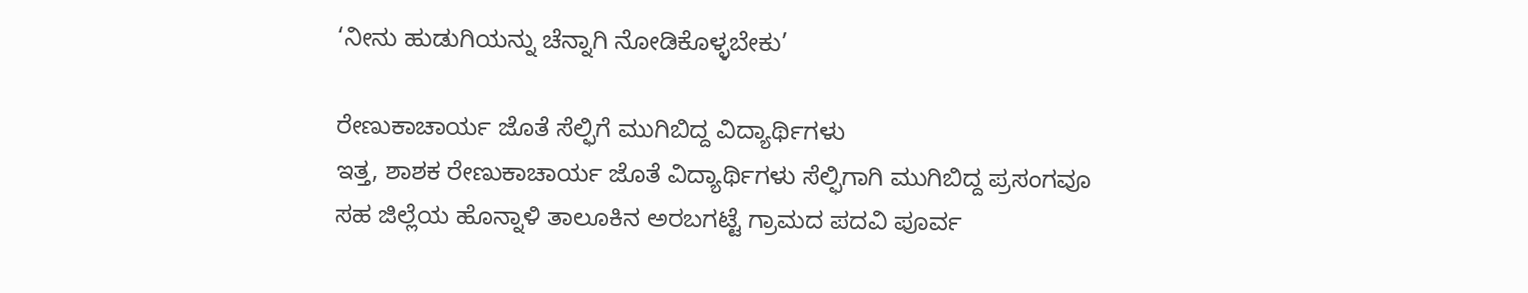‘ನೀನು ಹುಡುಗಿಯನ್ನು ಚೆನ್ನಾಗಿ ನೋಡಿಕೊಳ್ಳಬೇಕು’

ರೇಣುಕಾಚಾರ್ಯ ಜೊತೆ ಸೆಲ್ಫಿಗೆ ಮುಗಿಬಿದ್ದ ವಿದ್ಯಾರ್ಥಿಗಳು
ಇತ್ತ, ಶಾಶಕ ರೇಣುಕಾಚಾರ್ಯ ಜೊತೆ ವಿದ್ಯಾರ್ಥಿಗಳು ಸೆಲ್ಫಿಗಾಗಿ ಮುಗಿಬಿದ್ದ ಪ್ರಸಂಗವೂ ಸಹ ಜಿಲ್ಲೆಯ ಹೊನ್ನಾಳಿ ತಾಲೂಕಿನ ಅರಬಗಟ್ಟೆ ಗ್ರಾಮದ ಪದವಿ ಪೂರ್ವ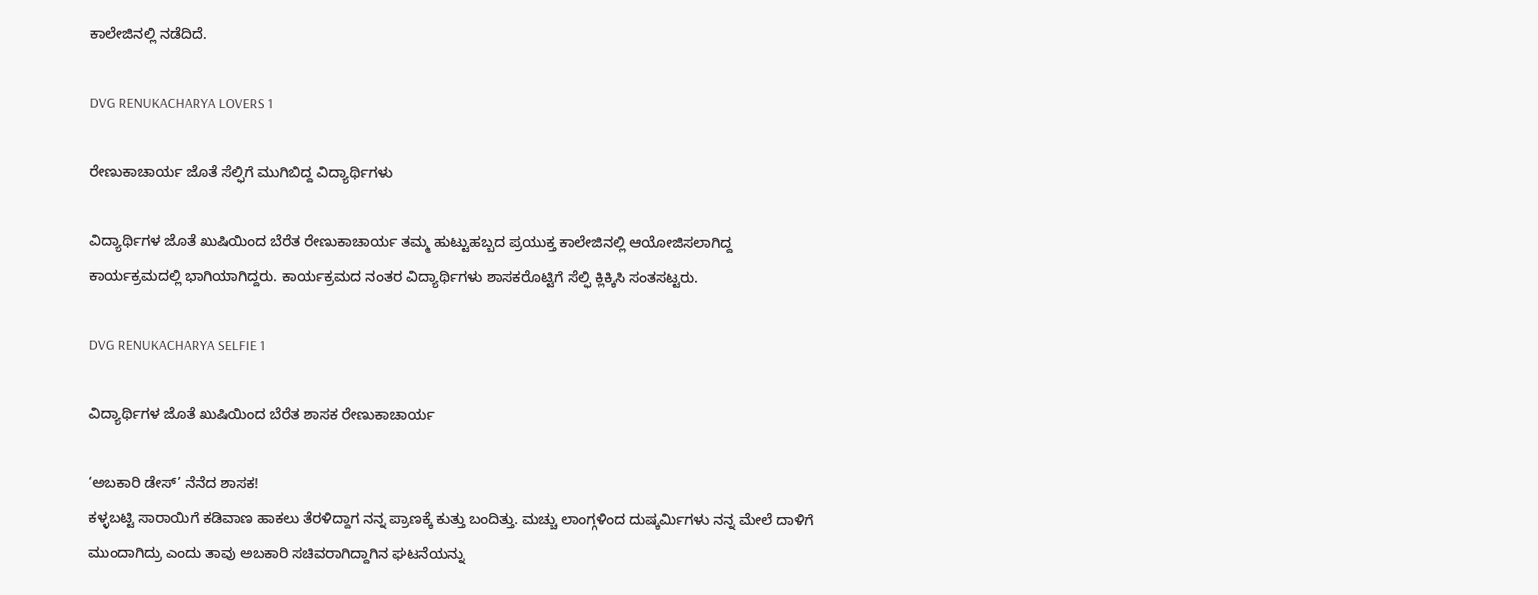ಕಾಲೇಜಿನಲ್ಲಿ ನಡೆದಿದೆ.

DVG RENUKACHARYA LOVERS 1

ರೇಣುಕಾಚಾರ್ಯ ಜೊತೆ ಸೆಲ್ಫಿಗೆ ಮುಗಿಬಿದ್ದ ವಿದ್ಯಾರ್ಥಿಗಳು

ವಿದ್ಯಾರ್ಥಿಗಳ ಜೊತೆ ಖುಷಿಯಿಂದ ಬೆರೆತ ರೇಣುಕಾಚಾರ್ಯ ತಮ್ಮ ಹುಟ್ಟುಹಬ್ಬದ ಪ್ರಯುಕ್ತ ಕಾಲೇಜಿನಲ್ಲಿ ಆಯೋಜಿಸಲಾಗಿದ್ದ ಕಾರ್ಯಕ್ರಮದಲ್ಲಿ ಭಾಗಿಯಾಗಿದ್ದರು. ಕಾರ್ಯಕ್ರಮದ ನಂತರ ವಿದ್ಯಾರ್ಥಿಗಳು ಶಾಸಕರೊಟ್ಟಿಗೆ ಸೆಲ್ಫಿ ಕ್ಲಿಕ್ಕಿಸಿ ಸಂತಸಟ್ಟರು.

DVG RENUKACHARYA SELFIE 1

ವಿದ್ಯಾರ್ಥಿಗಳ ಜೊತೆ ಖುಷಿಯಿಂದ ಬೆರೆತ ಶಾಸಕ ರೇಣುಕಾಚಾರ್ಯ

‘ಅಬಕಾರಿ ಡೇಸ್’ ನೆನೆದ ಶಾಸಕ!
ಕಳ್ಳಬಟ್ಟಿ ಸಾರಾಯಿಗೆ ಕಡಿವಾಣ ಹಾಕಲು ತೆರಳಿದ್ದಾಗ ನನ್ನ ಪ್ರಾಣಕ್ಕೆ ಕುತ್ತು ಬಂದಿತ್ತು. ಮಚ್ಚು ಲಾಂಗ್ಗಳಿಂದ ದುಷ್ಕರ್ಮಿಗಳು ನನ್ನ ಮೇಲೆ ದಾಳಿಗೆ ಮುಂದಾಗಿದ್ರು ಎಂದು ತಾವು ಅಬಕಾರಿ ಸಚಿವರಾಗಿದ್ದಾಗಿನ ಘಟನೆಯನ್ನು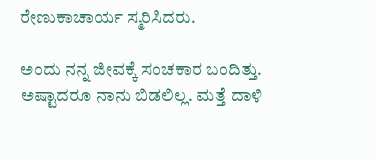ರೇಣುಕಾಚಾರ್ಯ ಸ್ಮರಿಸಿದರು.

ಅಂದು ನನ್ನ ಜೀವಕ್ಕೆ ಸಂಚಕಾರ ಬಂದಿತ್ತು. ಅಷ್ಟಾದರೂ ನಾನು ಬಿಡಲಿಲ್ಲ. ಮತ್ತೆ ದಾಳಿ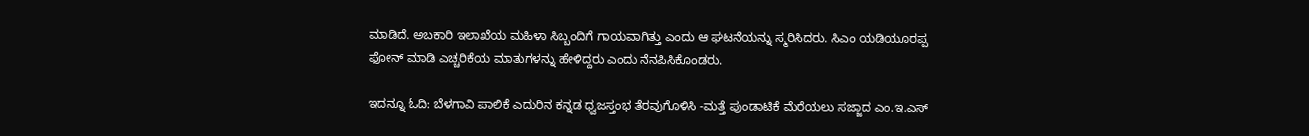ಮಾಡಿದೆ. ಅಬಕಾರಿ ಇಲಾಖೆಯ ಮಹಿಳಾ ಸಿಬ್ಬಂದಿಗೆ ಗಾಯವಾಗಿತ್ತು ಎಂದು ಆ ಘಟನೆಯನ್ನು ಸ್ಮರಿಸಿದರು. ಸಿಎಂ ಯಡಿಯೂರಪ್ಪ ಫೋನ್ ಮಾಡಿ ಎಚ್ಚರಿಕೆಯ ಮಾತುಗಳನ್ನು ಹೇಳಿದ್ದರು ಎಂದು ನೆನಪಿಸಿಕೊಂಡರು.

ಇದನ್ನೂ ಓದಿ: ಬೆಳಗಾವಿ ಪಾಲಿಕೆ ಎದುರಿನ ಕನ್ನಡ ಧ್ವಜಸ್ತಂಭ ತೆರವುಗೊಳಿಸಿ -ಮತ್ತೆ ಪುಂಡಾಟಿಕೆ ಮೆರೆಯಲು ಸಜ್ಜಾದ ಎಂ.ಇ.ಎಸ್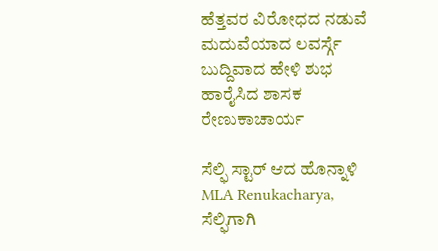ಹೆತ್ತವರ ವಿರೋಧದ ನಡುವೆ ಮದುವೆಯಾದ ಲವರ್ಸ್ಗೆ ಬುದ್ದಿವಾದ ಹೇಳಿ ಶುಭ ಹಾರೈಸಿದ ಶಾಸಕ ರೇಣುಕಾಚಾರ್ಯ

ಸೆಲ್ಫಿ ಸ್ಟಾರ್ ಆದ ಹೊನ್ನಾಳಿ MLA Renukacharya, ಸೆಲ್ಫಿಗಾಗಿ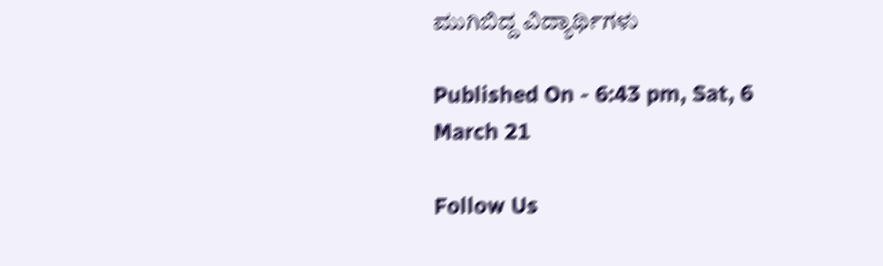ಮುಗಿಬಿದ್ದ ವಿದ್ಯಾರ್ಥಿಗಳು

Published On - 6:43 pm, Sat, 6 March 21

Follow Us